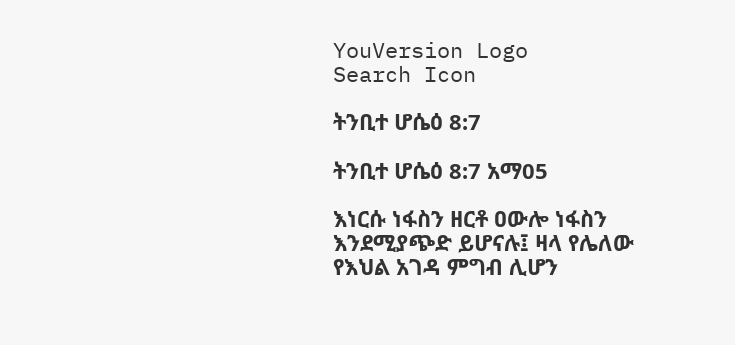YouVersion Logo
Search Icon

ትንቢተ ሆሴዕ 8:7

ትንቢተ ሆሴዕ 8:7 አማ05

እነርሱ ነፋስን ዘርቶ ዐውሎ ነፋስን እንደሚያጭድ ይሆናሉ፤ ዛላ የሌለው የእህል አገዳ ምግብ ሊሆን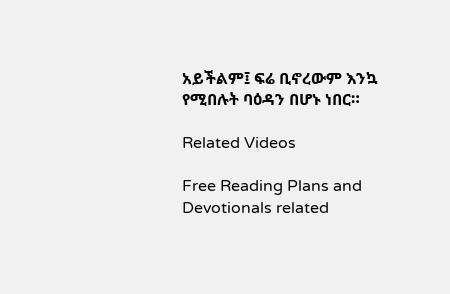አይችልም፤ ፍሬ ቢኖረውም እንኳ የሚበሉት ባዕዳን በሆኑ ነበር።

Related Videos

Free Reading Plans and Devotionals related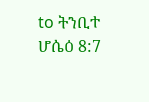to ትንቢተ ሆሴዕ 8:7